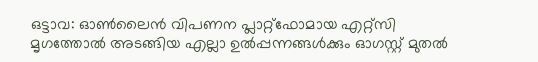ഒട്ടാവ: ഓൺലൈൻ വിപണന പ്ലാറ്റ്ഫോമായ എറ്റ്സി മൃഗത്തോൽ അടങ്ങിയ എല്ലാ ഉൽപ്പന്നങ്ങൾക്കും ഓഗസ്റ്റ് മുതൽ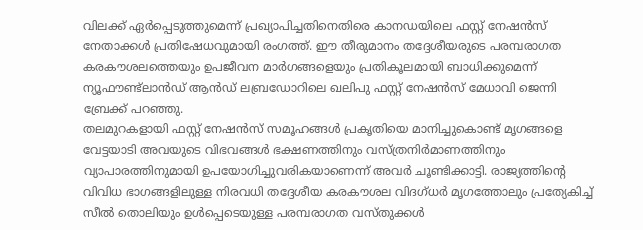വിലക്ക് ഏർപ്പെടുത്തുമെന്ന് പ്രഖ്യാപിച്ചതിനെതിരെ കാനഡയിലെ ഫസ്റ്റ് നേഷൻസ് നേതാക്കൾ പ്രതിഷേധവുമായി രംഗത്ത്. ഈ തീരുമാനം തദ്ദേശീയരുടെ പരമ്പരാഗത കരകൗശലത്തെയും ഉപജീവന മാർഗങ്ങളെയും പ്രതികൂലമായി ബാധിക്കുമെന്ന് ന്യൂഫൗണ്ട്ലാൻഡ് ആൻഡ് ലബ്രഡോറിലെ ഖലിപു ഫസ്റ്റ് നേഷൻസ് മേധാവി ജെന്നി ബ്രേക്ക് പറഞ്ഞു.
തലമുറകളായി ഫസ്റ്റ് നേഷൻസ് സമൂഹങ്ങൾ പ്രകൃതിയെ മാനിച്ചുകൊണ്ട് മൃഗങ്ങളെ വേട്ടയാടി അവയുടെ വിഭവങ്ങൾ ഭക്ഷണത്തിനും വസ്ത്രനിർമാണത്തിനും വ്യാപാരത്തിനുമായി ഉപയോഗിച്ചുവരികയാണെന്ന് അവർ ചൂണ്ടിക്കാട്ടി. രാജ്യത്തിന്റെ വിവിധ ഭാഗങ്ങളിലുള്ള നിരവധി തദ്ദേശീയ കരകൗശല വിദഗ്ധർ മൃഗത്തോലും പ്രത്യേകിച്ച് സീൽ തൊലിയും ഉൾപ്പെടെയുള്ള പരമ്പരാഗത വസ്തുക്കൾ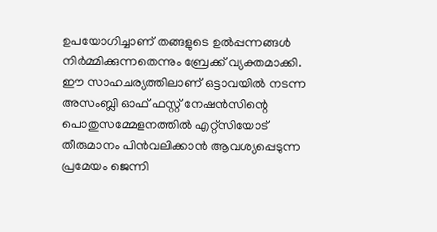ഉപയോഗിച്ചാണ് തങ്ങളുടെ ഉൽപ്പന്നങ്ങൾ നിർമ്മിക്കുന്നതെന്നും ബ്രേക്ക് വ്യക്തമാക്കി.
ഈ സാഹചര്യത്തിലാണ് ഒട്ടാവയിൽ നടന്ന അസംബ്ലി ഓഫ് ഫസ്റ്റ് നേഷൻസിന്റെ പൊതുസമ്മേളനത്തിൽ എറ്റ്സിയോട് തീരുമാനം പിൻവലിക്കാൻ ആവശ്യപ്പെടുന്ന പ്രമേയം ജെന്നി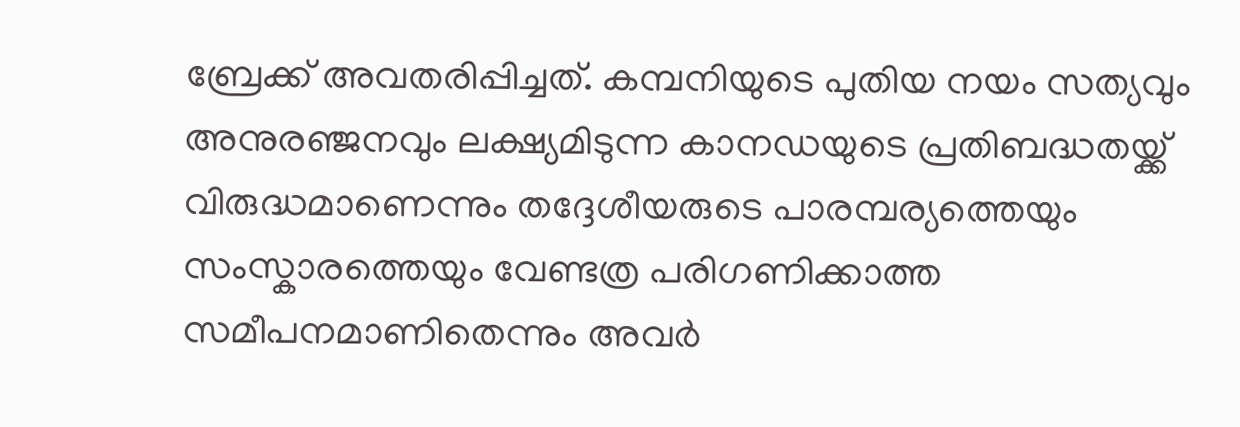ബ്രേക്ക് അവതരിപ്പിച്ചത്. കമ്പനിയുടെ പുതിയ നയം സത്യവും അനുരഞ്ജനവും ലക്ഷ്യമിടുന്ന കാനഡയുടെ പ്രതിബദ്ധതയ്ക്ക് വിരുദ്ധമാണെന്നും തദ്ദേശീയരുടെ പാരമ്പര്യത്തെയും സംസ്കാരത്തെയും വേണ്ടത്ര പരിഗണിക്കാത്ത സമീപനമാണിതെന്നും അവർ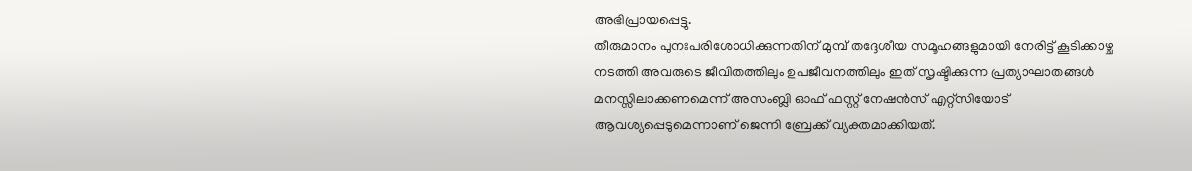അഭിപ്രായപ്പെട്ടു.
തീരുമാനം പുനഃപരിശോധിക്കുന്നതിന് മുമ്പ് തദ്ദേശീയ സമൂഹങ്ങളുമായി നേരിട്ട് കൂടിക്കാഴ്ച നടത്തി അവരുടെ ജീവിതത്തിലും ഉപജീവനത്തിലും ഇത് സൃഷ്ടിക്കുന്ന പ്രത്യാഘാതങ്ങൾ മനസ്സിലാക്കണമെന്ന് അസംബ്ലി ഓഫ് ഫസ്റ്റ് നേഷൻസ് എറ്റ്സിയോട് ആവശ്യപ്പെടുമെന്നാണ് ജെന്നി ബ്രേക്ക് വ്യക്തമാക്കിയത്.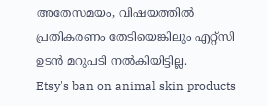അതേസമയം, വിഷയത്തിൽ പ്രതികരണം തേടിയെങ്കിലും എറ്റ്സി ഉടൻ മറുപടി നൽകിയിട്ടില്ല.
Etsy's ban on animal skin products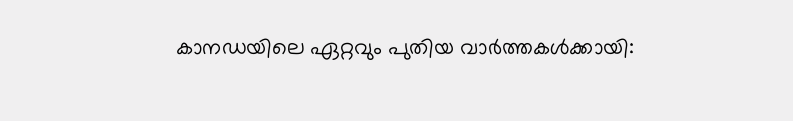കാനഡയിലെ ഏറ്റവും പുതിയ വാർത്തകൾക്കായി: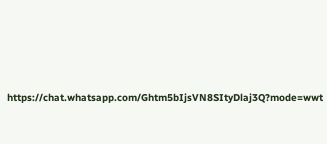https://chat.whatsapp.com/Ghtm5bIjsVN8SItyDlaj3Q?mode=wwt